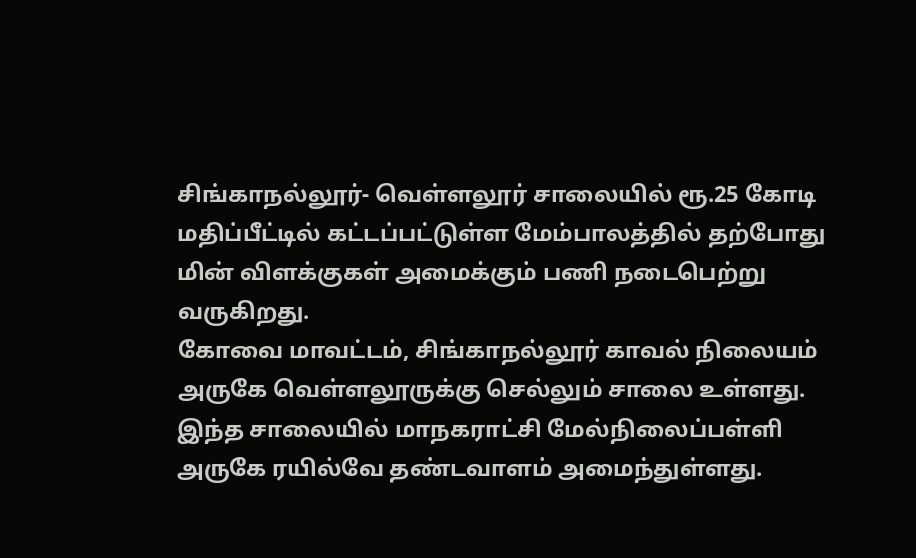சிங்காநல்லூர்- வெள்ளலூர் சாலையில் ரூ.25 கோடி மதிப்பீட்டில் கட்டப்பட்டுள்ள மேம்பாலத்தில் தற்போது மின் விளக்குகள் அமைக்கும் பணி நடைபெற்று வருகிறது.
கோவை மாவட்டம், சிங்காநல்லூர் காவல் நிலையம் அருகே வெள்ளலூருக்கு செல்லும் சாலை உள்ளது. இந்த சாலையில் மாநகராட்சி மேல்நிலைப்பள்ளி அருகே ரயில்வே தண்டவாளம் அமைந்துள்ளது.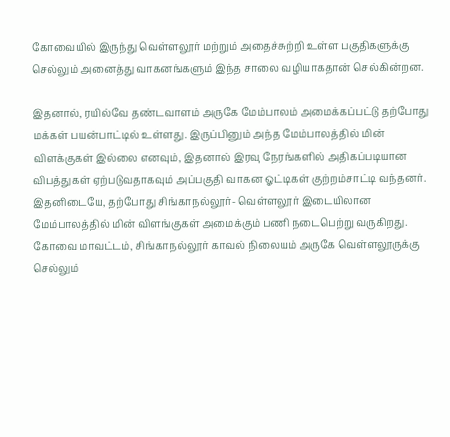கோவையில் இருந்து வெள்ளலூர் மற்றும் அதைச்சுற்றி உள்ள பகுதிகளுக்கு செல்லும் அனைத்து வாகனங்களும் இந்த சாலை வழியாகதான் செல்கின்றன.

இதனால், ரயில்வே தண்டவாளம் அருகே மேம்பாலம் அமைக்கப்பட்டு தற்போது மக்கள் பயன்பாட்டில் உள்ளது. இருப்பினும் அந்த மேம்பாலத்தில் மின் விளக்குகள் இல்லை எனவும், இதனால் இரவு நேரங்களில் அதிகப்படியான விபத்துகள் ஏற்படுவதாகவும் அப்பகுதி வாகன ஓட்டிகள் குற்றம்சாட்டி வந்தனர்.
இதனிடையே, தற்போது சிங்காநல்லூர்- வெள்ளலூர் இடையிலான மேம்பாலத்தில் மின் விளங்குகள் அமைக்கும் பணி நடைபெற்று வருகிறது.
கோவை மாவட்டம், சிங்காநல்லூர் காவல் நிலையம் அருகே வெள்ளலூருக்கு செல்லும்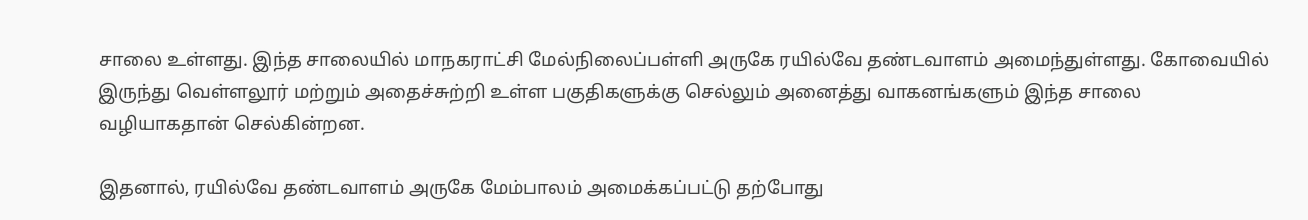சாலை உள்ளது. இந்த சாலையில் மாநகராட்சி மேல்நிலைப்பள்ளி அருகே ரயில்வே தண்டவாளம் அமைந்துள்ளது. கோவையில் இருந்து வெள்ளலூர் மற்றும் அதைச்சுற்றி உள்ள பகுதிகளுக்கு செல்லும் அனைத்து வாகனங்களும் இந்த சாலை வழியாகதான் செல்கின்றன.

இதனால், ரயில்வே தண்டவாளம் அருகே மேம்பாலம் அமைக்கப்பட்டு தற்போது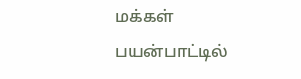மக்கள் பயன்பாட்டில்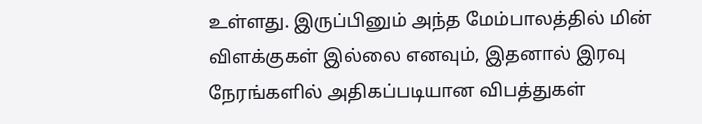உள்ளது. இருப்பினும் அந்த மேம்பாலத்தில் மின் விளக்குகள் இல்லை எனவும், இதனால் இரவு நேரங்களில் அதிகப்படியான விபத்துகள்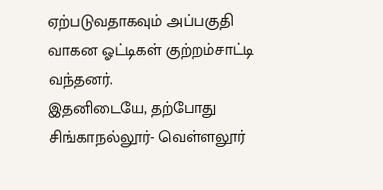ஏற்படுவதாகவும் அப்பகுதி வாகன ஓட்டிகள் குற்றம்சாட்டி வந்தனர்.
இதனிடையே, தற்போது சிங்காநல்லூர்- வெள்ளலூர்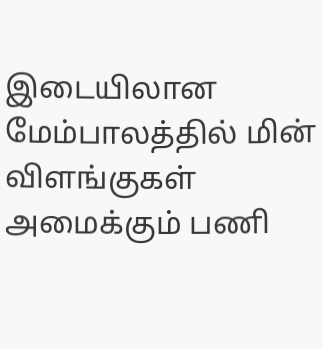இடையிலான மேம்பாலத்தில் மின் விளங்குகள் அமைக்கும் பணி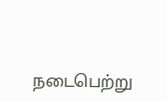நடைபெற்று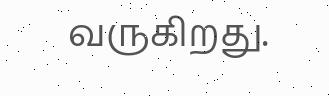வருகிறது.